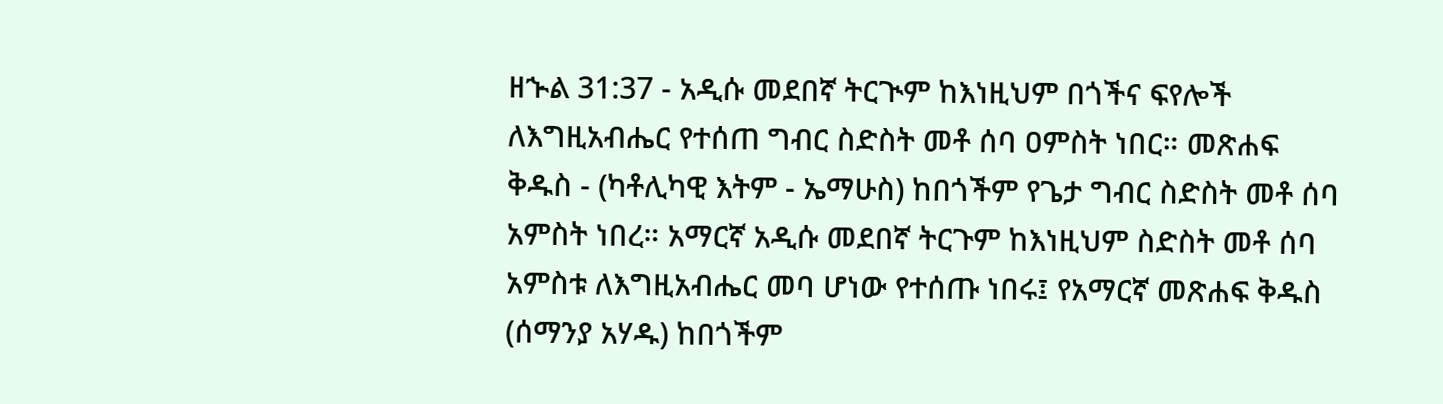ዘኍል 31:37 - አዲሱ መደበኛ ትርጒም ከእነዚህም በጎችና ፍየሎች ለእግዚአብሔር የተሰጠ ግብር ስድስት መቶ ሰባ ዐምስት ነበር። መጽሐፍ ቅዱስ - (ካቶሊካዊ እትም - ኤማሁስ) ከበጎችም የጌታ ግብር ስድስት መቶ ሰባ አምስት ነበረ። አማርኛ አዲሱ መደበኛ ትርጉም ከእነዚህም ስድስት መቶ ሰባ አምስቱ ለእግዚአብሔር መባ ሆነው የተሰጡ ነበሩ፤ የአማርኛ መጽሐፍ ቅዱስ (ሰማንያ አሃዱ) ከበጎችም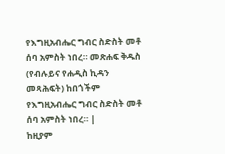የእግዚአብሔር ግብር ስድስት መቶ ሰባ አምስት ነበረ። መጽሐፍ ቅዱስ (የብሉይና የሐዲስ ኪዳን መጻሕፍት) ከበጎችም የእግዚአብሔር ግብር ስድስት መቶ ሰባ አምስት ነበረ። |
ከዚያም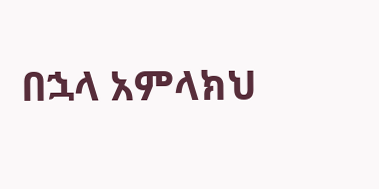በኋላ አምላክህ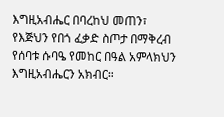እግዚአብሔር በባረከህ መጠን፣ የእጅህን የበጎ ፈቃድ ስጦታ በማቅረብ የሰባቱ ሱባዔ የመከር በዓል አምላክህን እግዚአብሔርን አክብር።